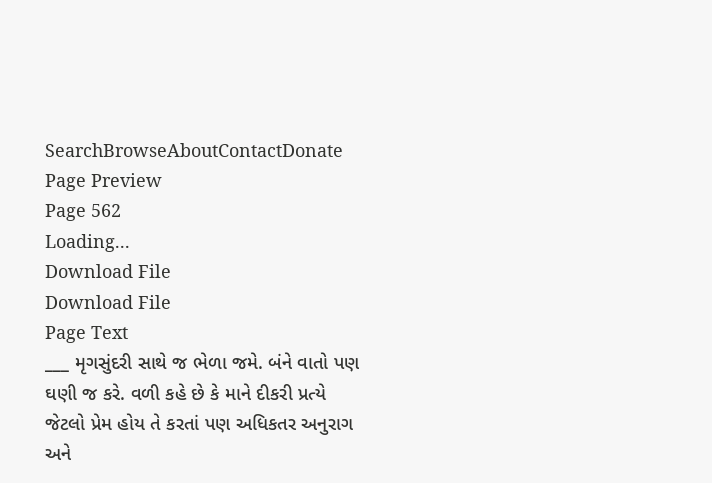SearchBrowseAboutContactDonate
Page Preview
Page 562
Loading...
Download File
Download File
Page Text
___ મૃગસુંદરી સાથે જ ભેળા જમે. બંને વાતો પણ ઘણી જ કરે. વળી કહે છે કે માને દીકરી પ્રત્યે જેટલો પ્રેમ હોય તે કરતાં પણ અધિકતર અનુરાગ અને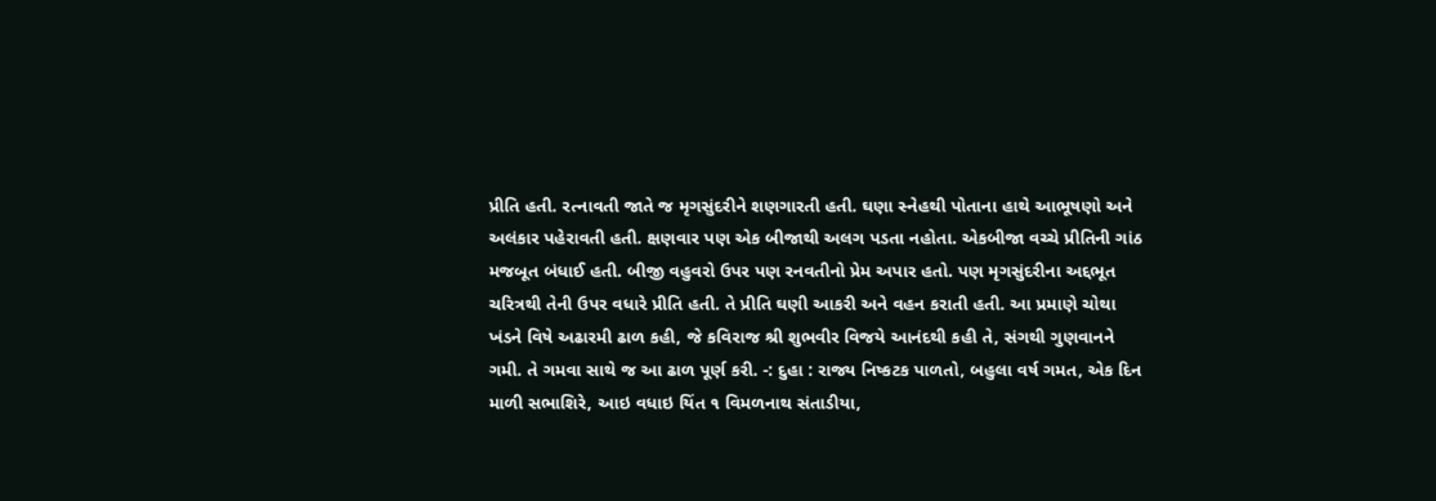પ્રીતિ હતી. રત્નાવતી જાતે જ મૃગસુંદરીને શણગારતી હતી. ઘણા સ્નેહથી પોતાના હાથે આભૂષણો અને અલંકાર પહેરાવતી હતી. ક્ષણવાર પણ એક બીજાથી અલગ પડતા નહોતા. એકબીજા વચ્ચે પ્રીતિની ગાંઠ મજબૂત બંધાઈ હતી. બીજી વહુવરો ઉપર પણ રનવતીનો પ્રેમ અપાર હતો. પણ મૃગસુંદરીના અદ્દભૂત ચરિત્રથી તેની ઉપર વધારે પ્રીતિ હતી. તે પ્રીતિ ઘણી આકરી અને વહન કરાતી હતી. આ પ્રમાણે ચોથા ખંડને વિષે અઢારમી ઢાળ કહી, જે કવિરાજ શ્રી શુભવીર વિજયે આનંદથી કહી તે, સંગથી ગુણવાનને ગમી. તે ગમવા સાથે જ આ ઢાળ પૂર્ણ કરી. -: દુહા : રાજ્ય નિષ્કટક પાળતો, બહુલા વર્ષ ગમત, એક દિન માળી સભાશિરે, આઇ વધાઇ યિંત ૧ વિમળનાથ સંતાડીયા,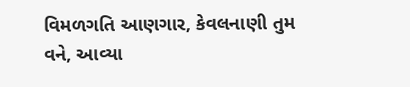વિમળગતિ આણગાર, કેવલનાણી તુમ વને, આવ્યા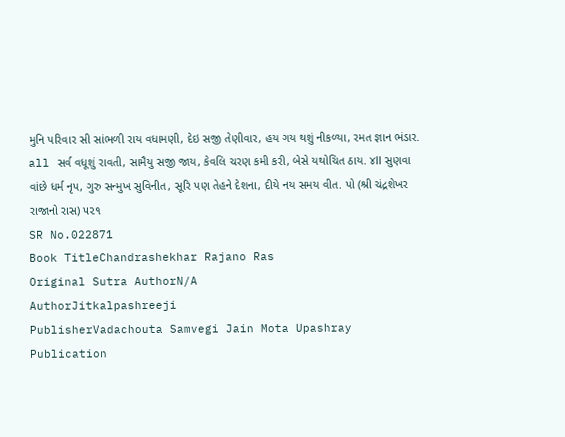મુનિ પરિવાર સી સાંભળી રાય વધામણી, દેઇ સજી તેણીવાર, હય ગય થશું નીકળ્યા, રમત જ્ઞાન ભંડાર. all સર્વ વધૂશું રાવતી, સામૈયુ સજી જાય, કેવલિ ચરણ કમી કરી, બેસે યથોચિત ઠાય. ૪ll સુણવા વાંછે ધર્મ નૃપ, ગુરુ સન્મુખ સુવિનીત, સૂરિ પણ તેહને દેશના, દીયે નય સમય વીત. પો (શ્રી ચંદ્રશેખર રાજાનો રાસ) ૫૨૧
SR No.022871
Book TitleChandrashekhar Rajano Ras
Original Sutra AuthorN/A
AuthorJitkalpashreeji
PublisherVadachouta Samvegi Jain Mota Upashray
Publication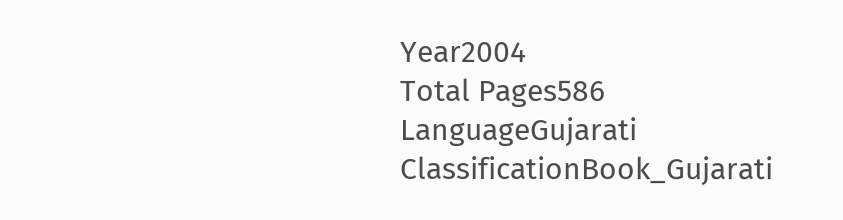Year2004
Total Pages586
LanguageGujarati
ClassificationBook_Gujarati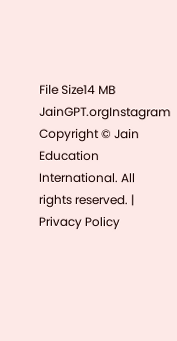File Size14 MB
JainGPT.orgInstagram
Copyright © Jain Education International. All rights reserved. | Privacy Policy